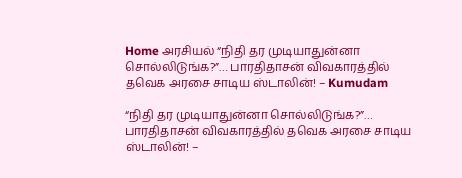Home அரசியல் “நிதி தர முடியாதுன்னா சொல்லிடுங்க?”… பாரதிதாசன் விவகாரத்தில் தவெக அரசை சாடிய ஸ்டாலின்! – Kumudam

“நிதி தர முடியாதுன்னா சொல்லிடுங்க?”… பாரதிதாசன் விவகாரத்தில் தவெக அரசை சாடிய ஸ்டாலின்! –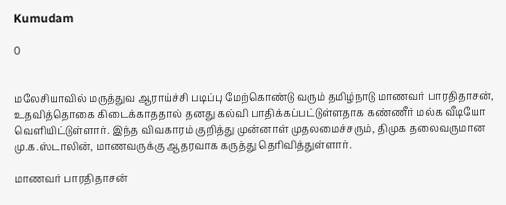Kumudam

0


மலேசியாவில் மருத்துவ ஆராய்ச்சி படிப்பு மேற்கொண்டு வரும் தமிழ்நாடு மாணவர் பாரதிதாசன், உதவித்தொகை கிடைக்காததால் தனது கல்வி பாதிக்கப்பட்டுள்ளதாக கண்ணீர் மல்க வீடியோ வெளியிட்டுள்ளார். இந்த விவகாரம் குறித்து முன்னாள் முதலமைச்சரும், திமுக தலைவருமான மு.க.ஸ்டாலின், மாணவருக்கு ஆதரவாக கருத்து தெரிவித்துள்ளார்.

மாணவர் பாரதிதாசன்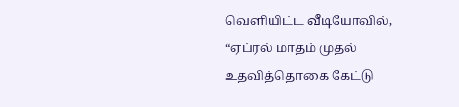வெளியிட்ட வீடியோவில், “ஏப்ரல் மாதம் முதல் உதவித்தொகை கேட்டு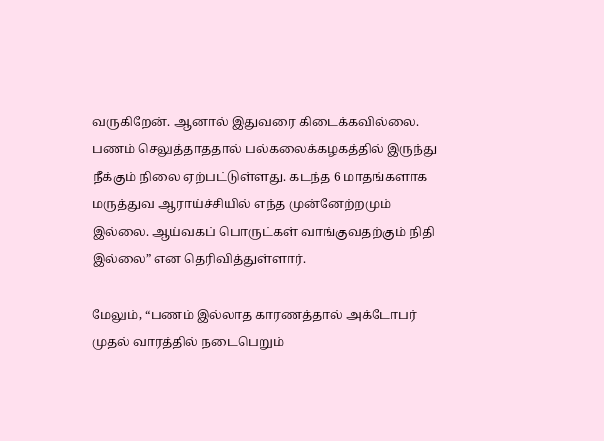வருகிறேன். ஆனால் இதுவரை கிடைக்கவில்லை. பணம் செலுத்தாததால் பல்கலைக்கழகத்தில் இருந்து நீக்கும் நிலை ஏற்பட்டுள்ளது. கடந்த 6 மாதங்களாக மருத்துவ ஆராய்ச்சியில் எந்த முன்னேற்றமும் இல்லை. ஆய்வகப் பொருட்கள் வாங்குவதற்கும் நிதி இல்லை” என தெரிவித்துள்ளார்.

மேலும், “பணம் இல்லாத காரணத்தால் அக்டோபர் முதல் வாரத்தில் நடைபெறும்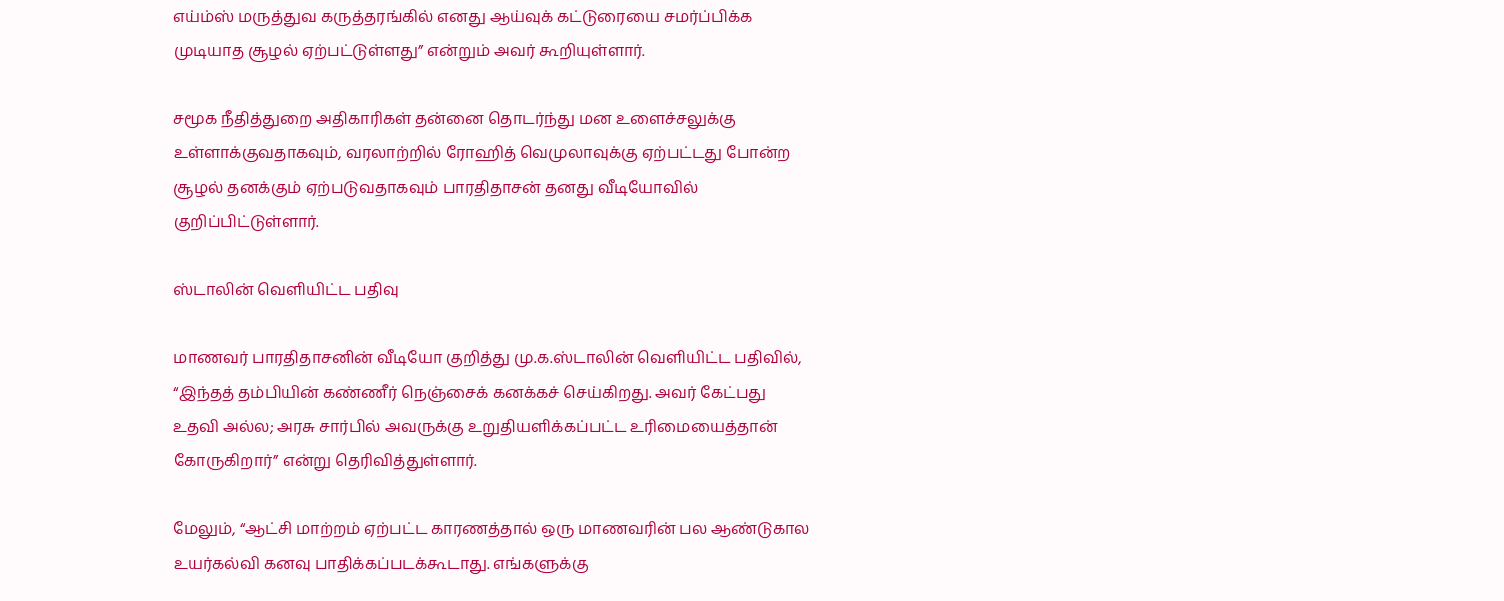எய்ம்ஸ் மருத்துவ கருத்தரங்கில் எனது ஆய்வுக் கட்டுரையை சமர்ப்பிக்க முடியாத சூழல் ஏற்பட்டுள்ளது” என்றும் அவர் கூறியுள்ளார்.

சமூக நீதித்துறை அதிகாரிகள் தன்னை தொடர்ந்து மன உளைச்சலுக்கு உள்ளாக்குவதாகவும், வரலாற்றில் ரோஹித் வெமுலாவுக்கு ஏற்பட்டது போன்ற சூழல் தனக்கும் ஏற்படுவதாகவும் பாரதிதாசன் தனது வீடியோவில் குறிப்பிட்டுள்ளார்.

ஸ்டாலின் வெளியிட்ட பதிவு

மாணவர் பாரதிதாசனின் வீடியோ குறித்து மு.க.ஸ்டாலின் வெளியிட்ட பதிவில், “இந்தத் தம்பியின் கண்ணீர் நெஞ்சைக் கனக்கச் செய்கிறது. அவர் கேட்பது உதவி அல்ல; அரசு சார்பில் அவருக்கு உறுதியளிக்கப்பட்ட உரிமையைத்தான் கோருகிறார்” என்று தெரிவித்துள்ளார்.

மேலும், “ஆட்சி மாற்றம் ஏற்பட்ட காரணத்தால் ஒரு மாணவரின் பல ஆண்டுகால உயர்கல்வி கனவு பாதிக்கப்படக்கூடாது. எங்களுக்கு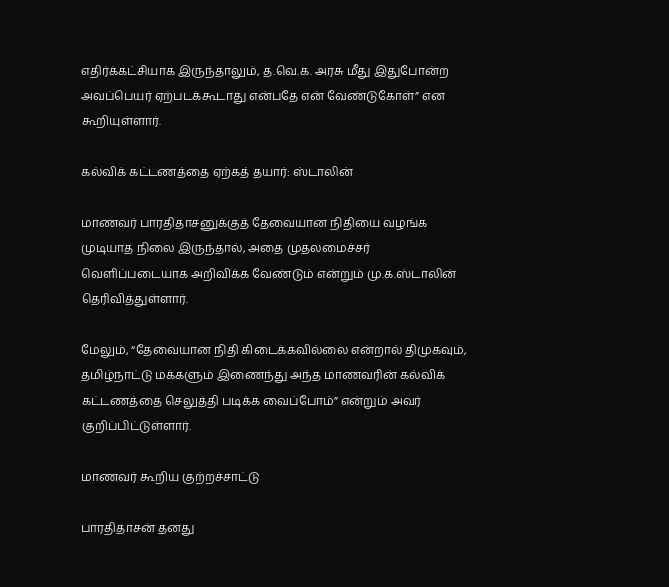எதிர்க்கட்சியாக இருந்தாலும், த.வெ.க. அரசு மீது இதுபோன்ற அவப்பெயர் ஏற்படக்கூடாது என்பதே என் வேண்டுகோள்” என கூறியுள்ளார்.

கல்விக் கட்டணத்தை ஏற்கத் தயார்: ஸ்டாலின்

மாணவர் பாரதிதாசனுக்குத் தேவையான நிதியை வழங்க முடியாத நிலை இருந்தால், அதை முதலமைச்சர் வெளிப்படையாக அறிவிக்க வேண்டும் என்றும் மு.க.ஸ்டாலின் தெரிவித்துள்ளார்.

மேலும், “தேவையான நிதி கிடைக்கவில்லை என்றால் திமுகவும், தமிழ்நாட்டு மக்களும் இணைந்து அந்த மாணவரின் கல்விக் கட்டணத்தை செலுத்தி படிக்க வைப்போம்” என்றும் அவர் குறிப்பிட்டுள்ளார்.

மாணவர் கூறிய குற்றச்சாட்டு

பாரதிதாசன் தனது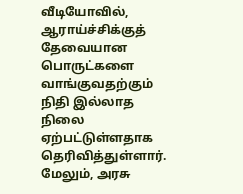வீடியோவில், ஆராய்ச்சிக்குத் தேவையான பொருட்களை வாங்குவதற்கும் நிதி இல்லாத நிலை ஏற்பட்டுள்ளதாக தெரிவித்துள்ளார். மேலும், அரசு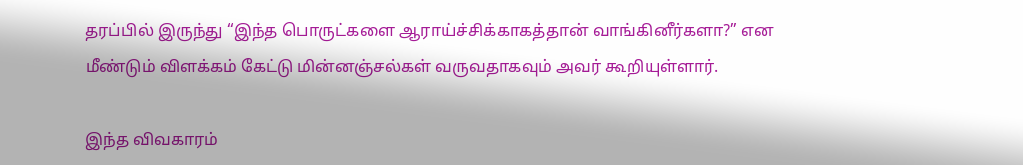தரப்பில் இருந்து “இந்த பொருட்களை ஆராய்ச்சிக்காகத்தான் வாங்கினீர்களா?” என மீண்டும் விளக்கம் கேட்டு மின்னஞ்சல்கள் வருவதாகவும் அவர் கூறியுள்ளார்.

இந்த விவகாரம்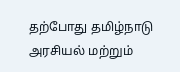தற்போது தமிழ்நாடு அரசியல் மற்றும்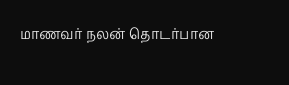மாணவர் நலன் தொடர்பான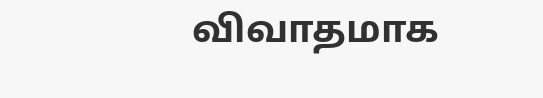விவாதமாக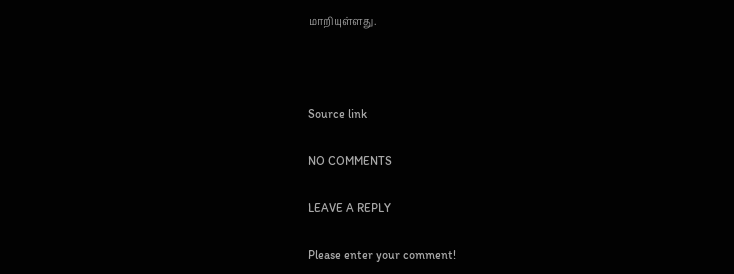மாறியுள்ளது.



Source link

NO COMMENTS

LEAVE A REPLY

Please enter your comment!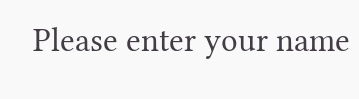Please enter your name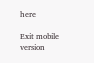here

Exit mobile version